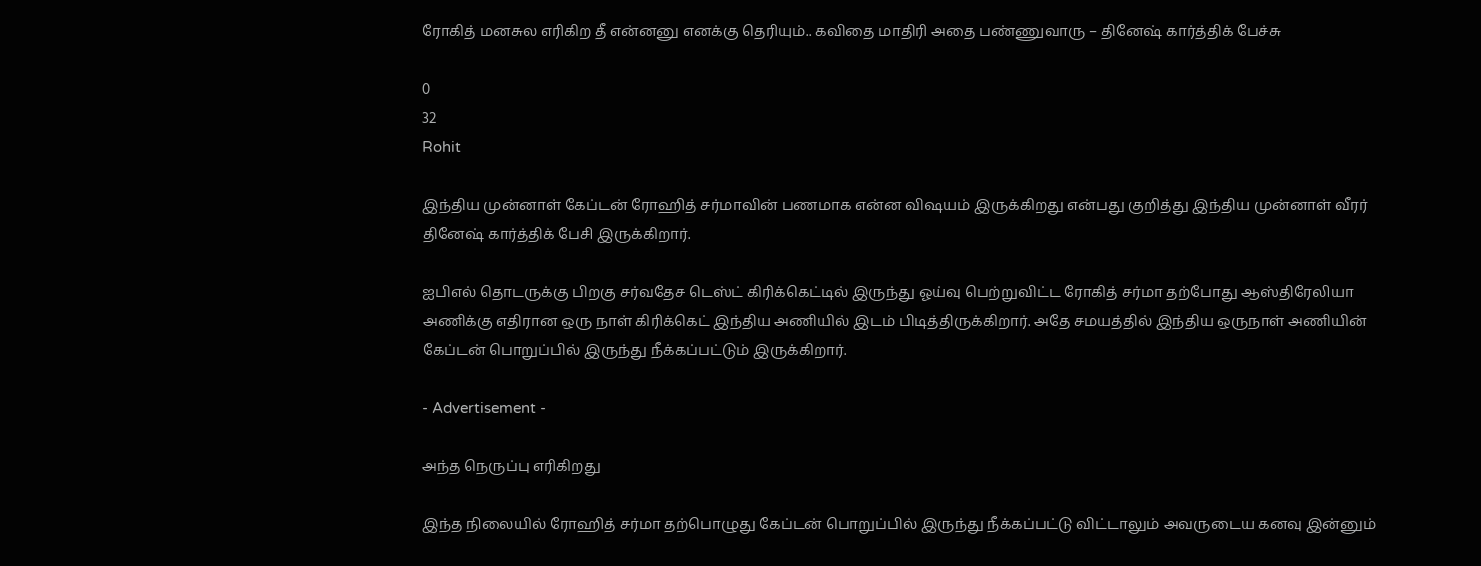ரோகித் மனசுல எரிகிற தீ என்னனு எனக்கு தெரியும்.. கவிதை மாதிரி அதை பண்ணுவாரு – தினேஷ் கார்த்திக் பேச்சு

0
32
Rohit

இந்திய முன்னாள் கேப்டன் ரோஹித் சர்மாவின் பணமாக என்ன விஷயம் இருக்கிறது என்பது குறித்து இந்திய முன்னாள் வீரர் தினேஷ் கார்த்திக் பேசி இருக்கிறார்.

ஐபிஎல் தொடருக்கு பிறகு சர்வதேச டெஸ்ட் கிரிக்கெட்டில் இருந்து ஓய்வு பெற்றுவிட்ட ரோகித் சர்மா தற்போது ஆஸ்திரேலியா அணிக்கு எதிரான ஒரு நாள் கிரிக்கெட் இந்திய அணியில் இடம் பிடித்திருக்கிறார். அதே சமயத்தில் இந்திய ஒருநாள் அணியின் கேப்டன் பொறுப்பில் இருந்து நீக்கப்பட்டும் இருக்கிறார்.

- Advertisement -

அந்த நெருப்பு எரிகிறது

இந்த நிலையில் ரோஹித் சர்மா தற்பொழுது கேப்டன் பொறுப்பில் இருந்து நீக்கப்பட்டு விட்டாலும் அவருடைய கனவு இன்னும்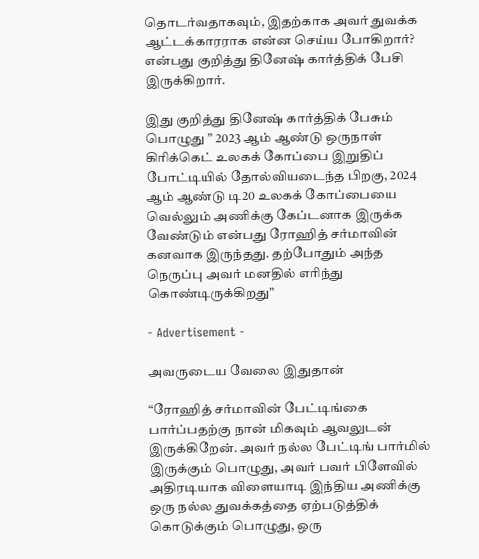தொடர்வதாகவும், இதற்காக அவர் துவக்க ஆட்டக்காரராக என்ன செய்ய போகிறார்? என்பது குறித்து தினேஷ் கார்த்திக் பேசி இருக்கிறார்.

இது குறித்து தினேஷ் கார்த்திக் பேசும் பொழுது ” 2023 ஆம் ஆண்டு ஒருநாள் கிரிக்கெட் உலகக் கோப்பை இறுதிப் போட்டியில் தோல்வியடைந்த பிறகு, 2024 ஆம் ஆண்டு டி20 உலகக் கோப்பையை வெல்லும் அணிக்கு கேப்டனாக இருக்க வேண்டும் என்பது ரோஹித் சர்மாவின் கனவாக இருந்தது. தற்போதும் அந்த நெருப்பு அவர் மனதில் எரிந்து கொண்டிருக்கிறது”

- Advertisement -

அவருடைய வேலை இதுதான்

“ரோஹித் சர்மாவின் பேட்டிங்கை பார்ப்பதற்கு நான் மிகவும் ஆவலுடன் இருக்கிறேன். அவர் நல்ல பேட்டிங் பார்மில் இருக்கும் பொழுது, அவர் பவர் பிளேவில் அதிரடியாக விளையாடி இந்திய அணிக்கு ஒரு நல்ல துவக்கத்தை ஏற்படுத்திக் கொடுக்கும் பொழுது, ஒரு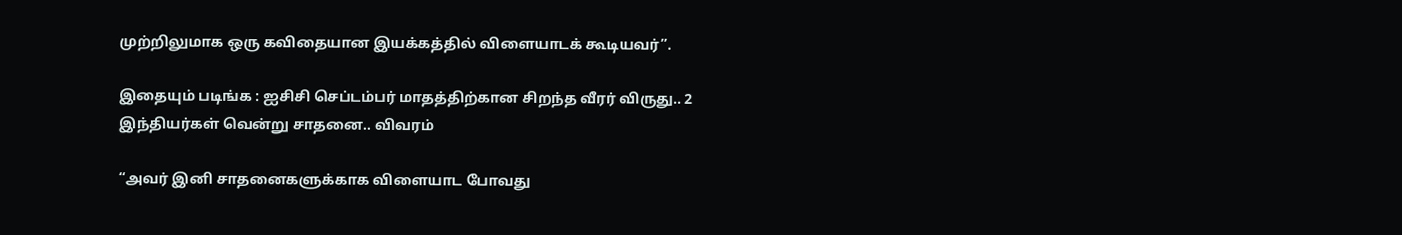முற்றிலுமாக ஒரு கவிதையான இயக்கத்தில் விளையாடக் கூடியவர்”.

இதையும் படிங்க : ஐசிசி செப்டம்பர் மாதத்திற்கான சிறந்த வீரர் விருது.. 2 இந்தியர்கள் வென்று சாதனை.. விவரம்

“அவர் இனி சாதனைகளுக்காக விளையாட போவது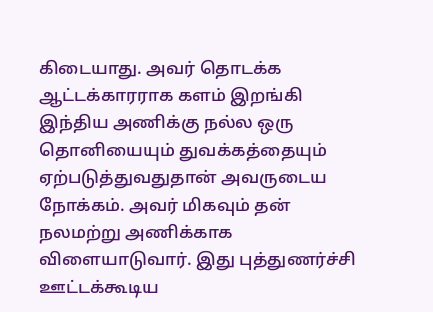கிடையாது. அவர் தொடக்க ஆட்டக்காரராக களம் இறங்கி இந்திய அணிக்கு நல்ல ஒரு தொனியையும் துவக்கத்தையும் ஏற்படுத்துவதுதான் அவருடைய நோக்கம். அவர் மிகவும் தன் நலமற்று அணிக்காக விளையாடுவார். இது புத்துணர்ச்சி ஊட்டக்கூடிய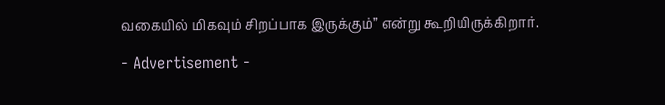வகையில் மிகவும் சிறப்பாக இருக்கும்” என்று கூறியிருக்கிறார்.

- Advertisement -